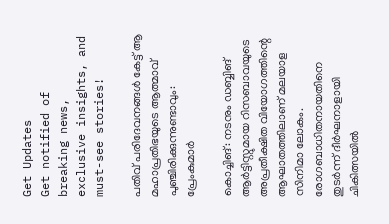Get Updates
Get notified of breaking news, exclusive insights, and must-see stories!

പതിവ് പരിദേവനങ്ങൾ കേട്ട് ആ മഹാപ്രതിഭയുടെ ആത്മാവ് പുഞ്ചിരിക്കുന്നുണ്ടാവും: പ്രേംകുമാര്‍

കൊച്ചിങ്: നടനും ഡബ്ബിങ് ആര്‍ട്ടിസ്റ്റുമായ റിസബാവയുടെ അപ്രതീക്ഷിത വിയോഗത്തിന്റെ ആഘാതത്തിലാണ് മലയാള സിനിമാ ലോകം. രോഗബാധിതനായതിനെ തുടര്‍ന്ന് ദീര്‍ഘനാളായി ചികിത്സയില്‍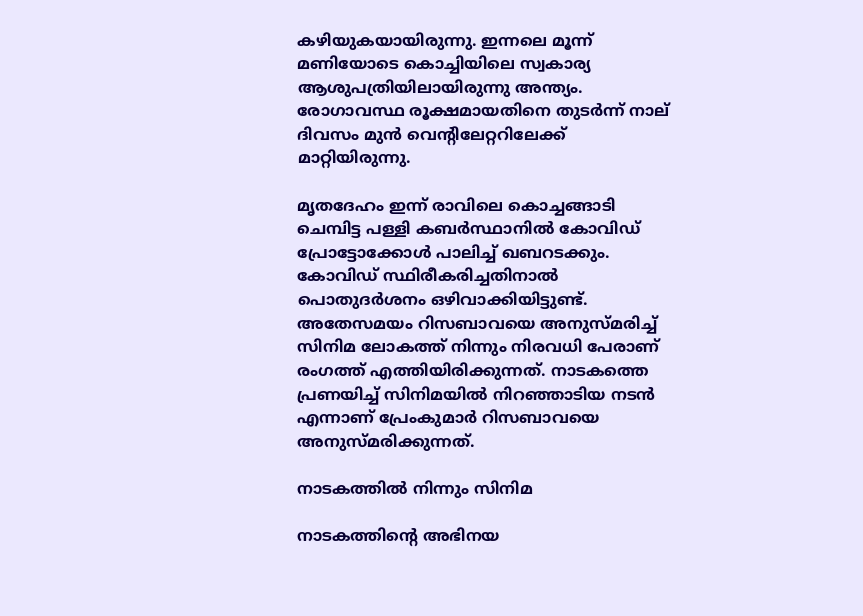കഴിയുകയായിരുന്നു. ഇന്നലെ മൂന്ന് മണിയോടെ കൊച്ചിയിലെ സ്വകാര്യ ആശുപത്രിയിലായിരുന്നു അന്ത്യം. രോഗാവസ്ഥ രൂക്ഷമായതിനെ തുടര്‍ന്ന് നാല് ദിവസം മുന്‍ വെന്റിലേറ്ററിലേക്ക് മാറ്റിയിരുന്നു.

മൃതദേഹം ഇന്ന് രാവിലെ കൊച്ചങ്ങാടി ചെമ്പിട്ട പള്ളി കബർസ്ഥാനിൽ കോവിഡ് പ്രോട്ടോക്കോൾ പാലിച്ച് ഖബറടക്കും. കോവിഡ് സ്ഥിരീകരിച്ചതിനാല്‍ പൊതുദര്‍ശനം ഒഴിവാക്കിയിട്ടുണ്ട്. അതേസമയം റിസബാവയെ അനുസ്മരിച്ച് സിനിമ ലോകത്ത് നിന്നും നിരവധി പേരാണ് രംഗത്ത് എത്തിയിരിക്കുന്നത്. നാടകത്തെ പ്രണയിച്ച് സിനിമയിൽ നിറഞ്ഞാടിയ നടൻ എന്നാണ് പ്രേംകുമാര്‍ റിസബാവയെ അനുസ്മരിക്കുന്നത്.

നാടകത്തില്‍ നിന്നും സിനിമ

നാടകത്തിന്റെ അഭിനയ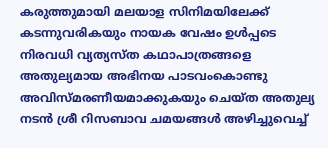കരുത്തുമായി മലയാള സിനിമയിലേക്ക് കടന്നുവരികയും നായക വേഷം ഉൾപ്പടെ നിരവധി വ്യത്യസ്ത കഥാപാത്രങ്ങളെ അതുല്യമായ അഭിനയ പാടവംകൊണ്ടു അവിസ്മരണീയമാക്കുകയും ചെയ്ത അതുല്യ നടൻ ശ്രീ റിസബാവ ചമയങ്ങൾ അഴിച്ചുവെച്ച്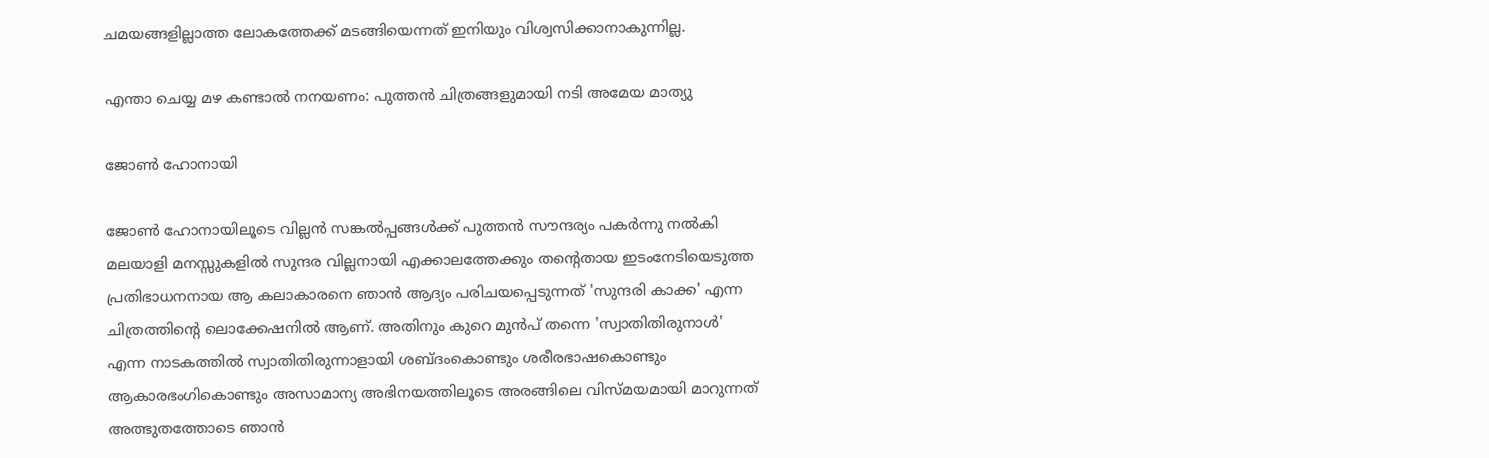ചമയങ്ങളില്ലാത്ത ലോകത്തേക്ക് മടങ്ങിയെന്നത് ഇനിയും വിശ്വസിക്കാനാകുന്നില്ല.

എന്താ ചെയ്യ മഴ കണ്ടാല്‍ നനയണം: പുത്തന്‍ ചിത്രങ്ങളുമായി നടി അമേയ മാത്യു

ജോൺ ഹോനായി

ജോൺ ഹോനായിലൂടെ വില്ലൻ സങ്കൽപ്പങ്ങൾക്ക് പുത്തൻ സൗന്ദര്യം പകർന്നു നൽകി മലയാളി മനസ്സുകളിൽ സുന്ദര വില്ലനായി എക്കാലത്തേക്കും തന്റെതായ ഇടംനേടിയെടുത്ത പ്രതിഭാധനനായ ആ കലാകാരനെ ഞാൻ ആദ്യം പരിചയപ്പെടുന്നത് 'സുന്ദരി കാക്ക' എന്ന ചിത്രത്തിന്റെ ലൊക്കേഷനിൽ ആണ്. അതിനും കുറെ മുൻപ് തന്നെ 'സ്വാതിതിരുനാൾ' എന്ന നാടകത്തിൽ സ്വാതിതിരുന്നാളായി ശബ്ദംകൊണ്ടും ശരീരഭാഷകൊണ്ടും ആകാരഭംഗികൊണ്ടും അസാമാന്യ അഭിനയത്തിലൂടെ അരങ്ങിലെ വിസ്മയമായി മാറുന്നത് അത്ഭുതത്തോടെ ഞാൻ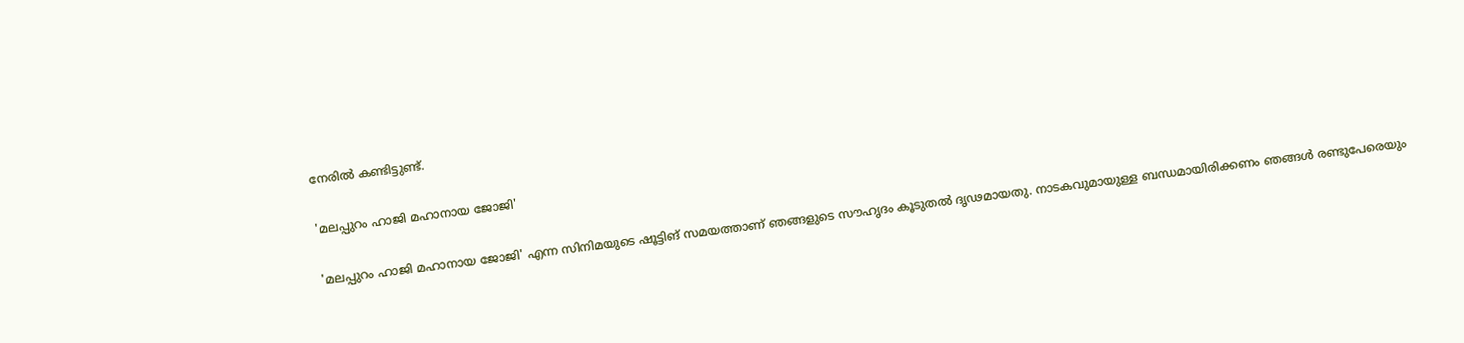നേരിൽ കണ്ടിട്ടുണ്ട്.

'മലപ്പുറം ഹാജി മഹാനായ ജോജി'

'മലപ്പുറം ഹാജി മഹാനായ ജോജി' എന്ന സിനിമയുടെ ഷൂട്ടിങ് സമയത്താണ് ഞങ്ങളുടെ സൗഹൃദം കൂടുതൽ ദൃഢമായതു. നാടകവുമായുള്ള ബന്ധമായിരിക്കണം ഞങ്ങൾ രണ്ടുപേരെയും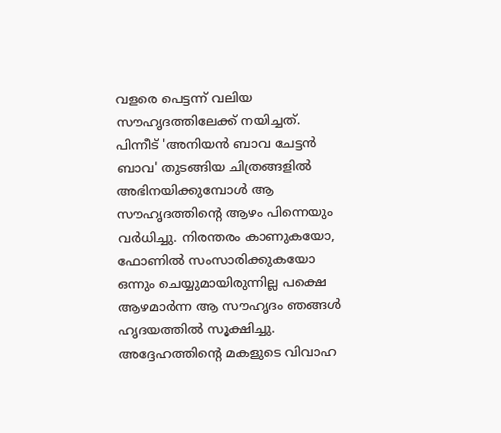വളരെ പെട്ടന്ന് വലിയ സൗഹൃദത്തിലേക്ക് നയിച്ചത്. പിന്നീട് 'അനിയൻ ബാവ ചേട്ടൻ ബാവ' തുടങ്ങിയ ചിത്രങ്ങളിൽ അഭിനയിക്കുമ്പോൾ ആ സൗഹൃദത്തിന്റെ ആഴം പിന്നെയും വർധിച്ചു. നിരന്തരം കാണുകയോ, ഫോണിൽ സംസാരിക്കുകയോ ഒന്നും ചെയ്യുമായിരുന്നില്ല പക്ഷെ ആഴമാർന്ന ആ സൗഹൃദം ഞങ്ങൾ ഹൃദയത്തിൽ സൂക്ഷിച്ചു. അദ്ദേഹത്തിന്റെ മകളുടെ വിവാഹ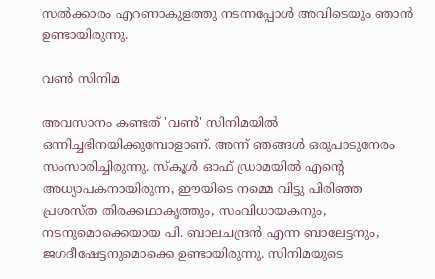സൽക്കാരം എറണാകുളത്തു നടന്നപ്പോൾ അവിടെയും ഞാൻ ഉണ്ടായിരുന്നു.

വൺ സിനിമ

അവസാനം കണ്ടത് 'വൺ' സിനിമയിൽ ഒന്നിച്ചഭിനയിക്കുമ്പോളാണ്. അന്ന് ഞങ്ങൾ ഒരുപാടുനേരം സംസാരിച്ചിരുന്നു. സ്കൂൾ ഓഫ് ഡ്രാമയിൽ എന്റെ അധ്യാപകനായിരുന്ന, ഈയിടെ നമ്മെ വിട്ടു പിരിഞ്ഞ പ്രശസ്ത തിരക്കഥാകൃത്തും, സംവിധായകനും, നടനുമൊക്കെയായ പി. ബാലചന്ദ്രൻ എന്ന ബാലേട്ടനും, ജഗദീഷേട്ടനുമൊക്കെ ഉണ്ടായിരുന്നു. സിനിമയുടെ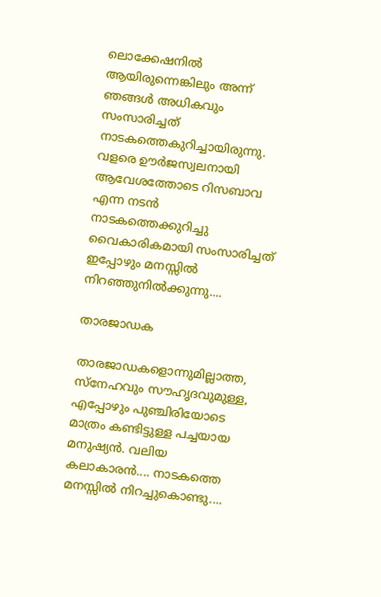ലൊക്കേഷനിൽ ആയിരുന്നെങ്കിലും അന്ന് ഞങ്ങൾ അധികവും സംസാരിച്ചത് നാടകത്തെകുറിച്ചായിരുന്നു. വളരെ ഊർജസ്വലനായി ആവേശത്തോടെ റിസബാവ എന്ന നടൻ നാടകത്തെക്കുറിച്ചു വൈകാരികമായി സംസാരിച്ചത് ഇപ്പോഴും മനസ്സിൽ നിറഞ്ഞുനിൽക്കുന്നു....

താരജാഡക

താരജാഡകളൊന്നുമില്ലാത്ത, സ്നേഹവും സൗഹൃദവുമുള്ള, എപ്പോഴും പുഞ്ചിരിയോടെ മാത്രം കണ്ടിട്ടുള്ള പച്ചയായ മനുഷ്യൻ. വലിയ കലാകാരൻ.... നാടകത്തെ മനസ്സിൽ നിറച്ചുകൊണ്ടു....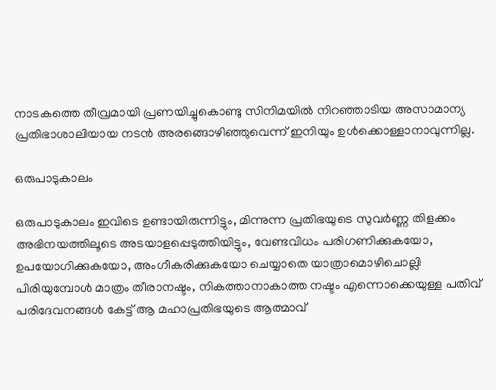നാടകത്തെ തീവ്രമായി പ്രണയിച്ചുകൊണ്ടു സിനിമയിൽ നിറഞ്ഞാടിയ അസാമാന്യ പ്രതിഭാശാലിയായ നടൻ അരങ്ങൊഴിഞ്ഞുവെന്ന് ഇനിയും ഉൾക്കൊള്ളാനാവുന്നില്ല.

ഒരുപാടുകാലം

ഒരുപാടുകാലം ഇവിടെ ഉണ്ടായിരുന്നിട്ടും, മിന്നുന്ന പ്രതിഭയുടെ സുവർണ്ണ തിളക്കം അഭിനയത്തിലൂടെ അടയാളപ്പെടുത്തിയിട്ടും, വേണ്ടവിധം പരിഗണിക്കുകയോ, ഉപയോഗിക്കുകയോ, അംഗീകരിക്കുകയോ ചെയ്യാതെ യാത്രാമൊഴിചൊല്ലി പിരിയുമ്പോൾ മാത്രം തീരാനഷ്ടം, നികത്താനാകാത്ത നഷ്ടം എന്നൊക്കെയുള്ള പതിവ് പരിദേവനങ്ങൾ കേട്ട് ആ മഹാപ്രതിഭയുടെ ആത്മാവ്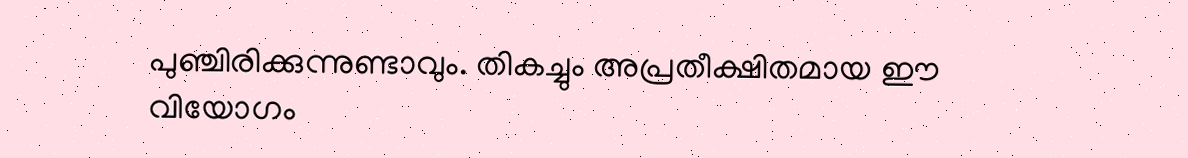പുഞ്ചിരിക്കുന്നുണ്ടാവും. തികച്ചും അപ്രതീക്ഷിതമായ ഈ വിയോഗം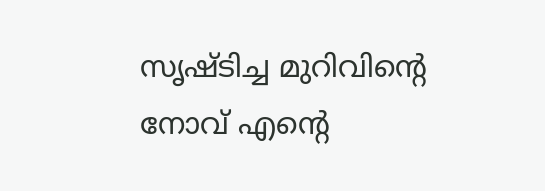സൃഷ്‌ടിച്ച മുറിവിന്റെ നോവ് എന്റെ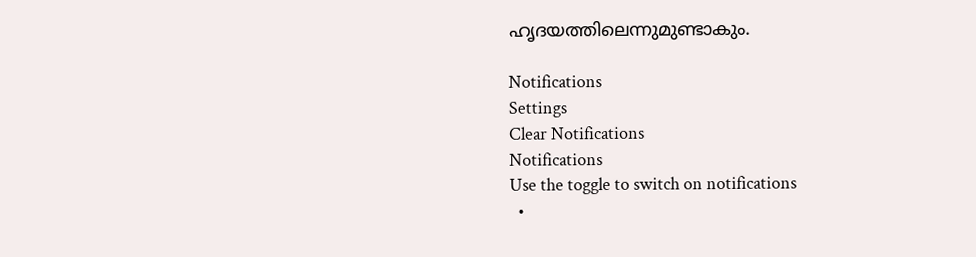ഹൃദയത്തിലെന്നുമുണ്ടാകും.

Notifications
Settings
Clear Notifications
Notifications
Use the toggle to switch on notifications
  •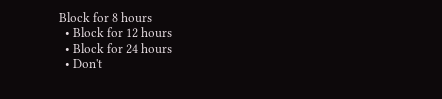Block for 8 hours
  • Block for 12 hours
  • Block for 24 hours
  • Don't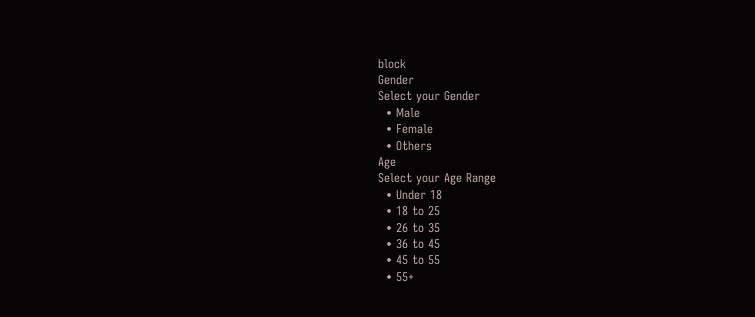block
Gender
Select your Gender
  • Male
  • Female
  • Others
Age
Select your Age Range
  • Under 18
  • 18 to 25
  • 26 to 35
  • 36 to 45
  • 45 to 55
  • 55+